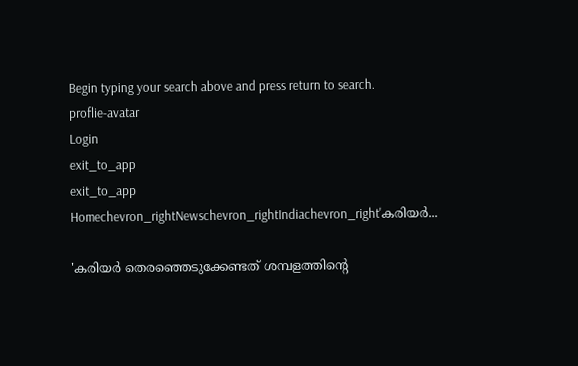Begin typing your search above and press return to search.
proflie-avatar
Login
exit_to_app
exit_to_app
Homechevron_rightNewschevron_rightIndiachevron_right'കരിയർ...

'കരിയർ തെരഞ്ഞെടുക്കേണ്ടത് ശമ്പളത്തിന്റെ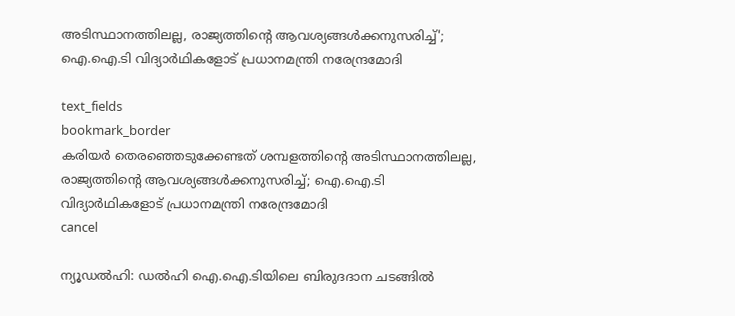അടിസ്ഥാനത്തിലല്ല, രാജ്യത്തിന്റെ ആവശ്യങ്ങൾക്കനുസരിച്ച്'; ഐ.ഐ.ടി വിദ്യാർഥികളോട് പ്രധാനമന്ത്രി നരേന്ദ്രമോദി

text_fields
bookmark_border
കരിയർ തെരഞ്ഞെടുക്കേണ്ടത് ശമ്പളത്തിന്റെ അടിസ്ഥാനത്തിലല്ല, രാജ്യത്തിന്റെ ആവശ്യങ്ങൾക്കനുസരിച്ച്; ഐ.ഐ.ടി വിദ്യാർഥികളോട് പ്രധാനമന്ത്രി നരേന്ദ്രമോദി
cancel

ന്യൂഡൽഹി: ഡൽഹി ഐ.ഐ.ടിയിലെ ബിരുദദാന ചടങ്ങിൽ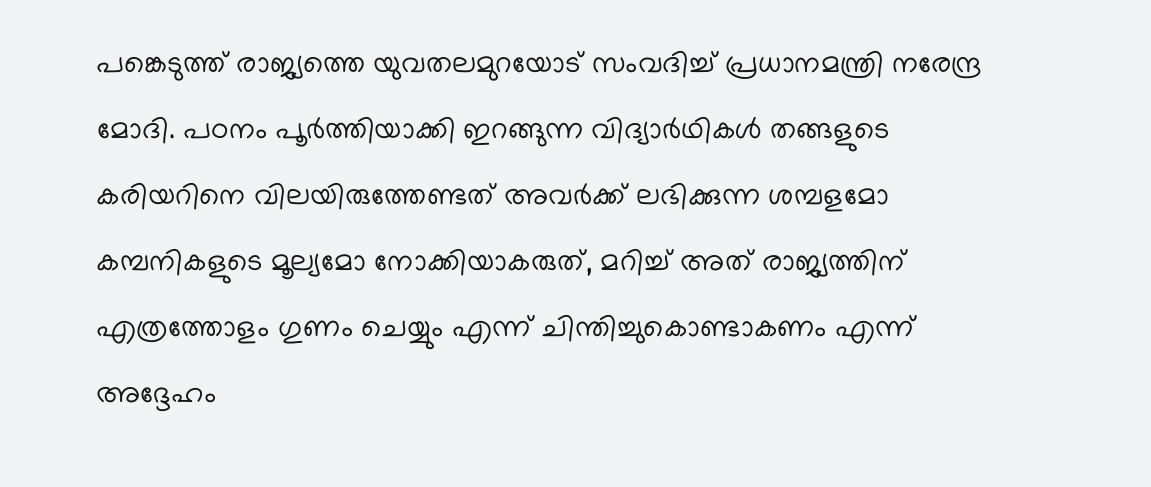പങ്കെടുത്ത് രാജ്യത്തെ യുവതലമുറയോട് സംവദിച്ച് പ്രധാനമന്ത്രി നരേന്ദ്ര മോദി. പഠനം പൂർത്തിയാക്കി ഇറങ്ങുന്ന വിദ്യാർഥികൾ തങ്ങളുടെ കരിയറിനെ വിലയിരുത്തേണ്ടത് അവർക്ക് ലഭിക്കുന്ന ശമ്പളമോ കമ്പനികളുടെ മൂല്യമോ നോക്കിയാകരുത്, മറിച്ച് അത് രാജ്യത്തിന് എത്രത്തോളം ഗുണം ചെയ്യും എന്ന് ചിന്തിച്ചുകൊണ്ടാകണം എന്ന് അദ്ദേഹം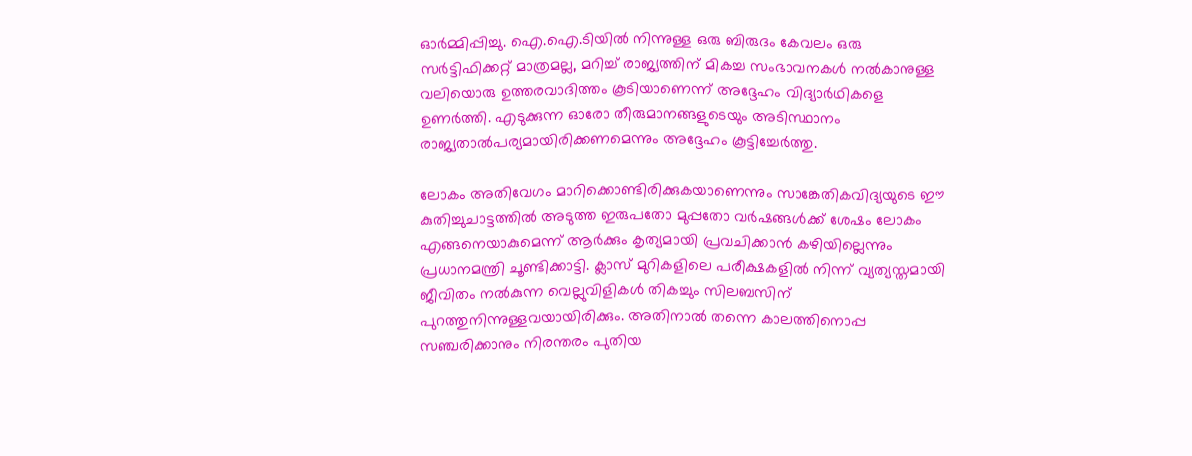ഓർമ്മിപ്പിച്ചു. ഐ.ഐ.ടിയിൽ നിന്നുള്ള ഒരു ബിരുദം കേവലം ഒരു സർട്ടിഫിക്കറ്റ് മാത്രമല്ല, മറിച്ച് രാജ്യത്തിന് മികച്ച സംഭാവനകൾ നൽകാനുള്ള വലിയൊരു ഉത്തരവാദിത്തം കൂടിയാണെന്ന് അദ്ദേഹം വിദ്യാർഥികളെ ഉണർത്തി. എടുക്കുന്ന ഓരോ തീരുമാനങ്ങളുടെയും അടിസ്ഥാനം രാജ്യതാൽപര്യമായിരിക്കണമെന്നും അദ്ദേഹം കൂട്ടിച്ചേർത്തു.

ലോകം അതിവേഗം മാറിക്കൊണ്ടിരിക്കുകയാണെന്നും സാങ്കേതികവിദ്യയുടെ ഈ കുതിച്ചുചാട്ടത്തിൽ അടുത്ത ഇരുപതോ മുപ്പതോ വർഷങ്ങൾക്ക് ശേഷം ലോകം എങ്ങനെയാകുമെന്ന് ആർക്കും കൃത്യമായി പ്രവചിക്കാൻ കഴിയില്ലെന്നും പ്രധാനമന്ത്രി ചൂണ്ടിക്കാട്ടി. ക്ലാസ് മുറികളിലെ പരീക്ഷകളിൽ നിന്ന് വ്യത്യസ്തമായി ജീവിതം നൽകുന്ന വെല്ലുവിളികൾ തികച്ചും സിലബസിന് പുറത്തുനിന്നുള്ളവയായിരിക്കും. അതിനാൽ തന്നെ കാലത്തിനൊപ്പ സഞ്ചരിക്കാനും നിരന്തരം പുതിയ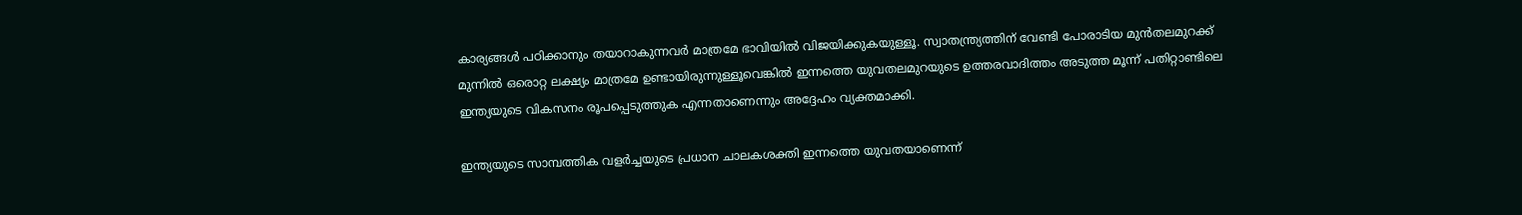കാര്യങ്ങൾ പഠിക്കാനും തയാറാകുന്നവർ മാത്രമേ ഭാവിയിൽ വിജയിക്കുകയുള്ളൂ. സ്വാതന്ത്ര്യത്തിന് വേണ്ടി പോരാടിയ മുൻതലമുറക്ക് മുന്നിൽ ഒരൊറ്റ ലക്ഷ്യം മാത്രമേ ഉണ്ടായിരുന്നുള്ളൂവെങ്കിൽ ഇന്നത്തെ യുവതലമുറയുടെ ഉത്തരവാദിത്തം അടുത്ത മൂന്ന് പതിറ്റാണ്ടിലെ ഇന്ത്യയുടെ വികസനം രൂപപ്പെടുത്തുക എന്നതാണെന്നും അദ്ദേഹം വ്യക്തമാക്കി.

ഇന്ത്യയുടെ സാമ്പത്തിക വളർച്ചയുടെ പ്രധാന ചാലകശക്തി ഇന്നത്തെ യുവതയാണെന്ന്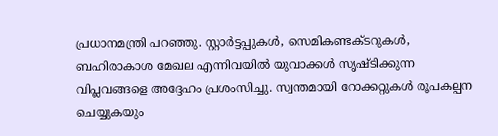പ്രധാനമന്ത്രി പറഞ്ഞു. സ്റ്റാർട്ടപ്പുകൾ, സെമികണ്ടക്ടറുകൾ, ബഹിരാകാശ മേഖല എന്നിവയിൽ യുവാക്കൾ സൃഷ്ടിക്കുന്ന വിപ്ലവങ്ങളെ അദ്ദേഹം പ്രശംസിച്ചു. സ്വന്തമായി റോക്കറ്റുകൾ രൂപകല്പന ചെയ്യുകയും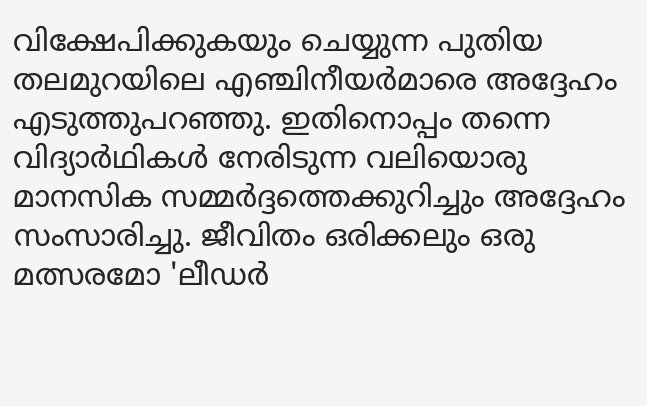വിക്ഷേപിക്കുകയും ചെയ്യുന്ന പുതിയ തലമുറയിലെ എഞ്ചിനീയർമാരെ അദ്ദേഹം എടുത്തുപറഞ്ഞു. ഇതിനൊപ്പം തന്നെ വിദ്യാർഥികൾ നേരിടുന്ന വലിയൊരു മാനസിക സമ്മർദ്ദത്തെക്കുറിച്ചും അദ്ദേഹം സംസാരിച്ചു. ജീവിതം ഒരിക്കലും ഒരു മത്സരമോ 'ലീഡർ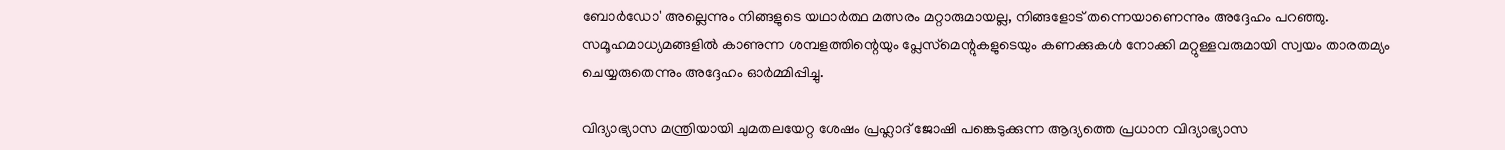ബോർഡോ' അല്ലെന്നും നിങ്ങളുടെ യഥാർത്ഥ മത്സരം മറ്റാരുമായല്ല, നിങ്ങളോട് തന്നെയാണെന്നും അദ്ദേഹം പറഞ്ഞു. സമൂഹമാധ്യമങ്ങളിൽ കാണുന്ന ശമ്പളത്തിന്റെയും പ്ലേസ്‌മെന്റുകളുടെയും കണക്കുകൾ നോക്കി മറ്റുള്ളവരുമായി സ്വയം താരതമ്യം ചെയ്യരുതെന്നും അദ്ദേഹം ഓർമ്മിപ്പിച്ചു.

വിദ്യാഭ്യാസ മന്ത്രിയായി ചുമതലയേറ്റ ശേഷം പ്രഹ്ലാദ് ജോഷി പങ്കെടുക്കുന്ന ആദ്യത്തെ പ്രധാന വിദ്യാഭ്യാസ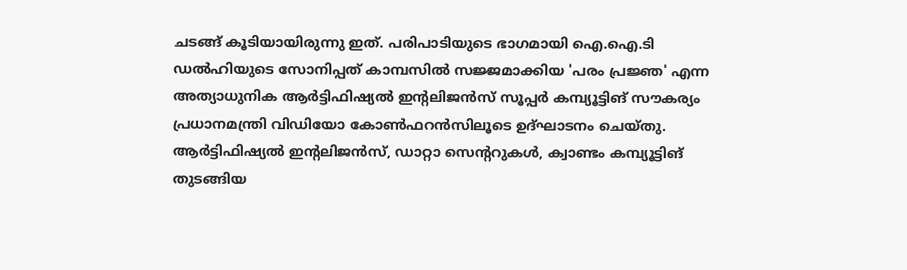ചടങ്ങ് കൂടിയായിരുന്നു ഇത്. പരിപാടിയുടെ ഭാഗമായി ഐ.ഐ.ടി ഡൽഹിയുടെ സോനിപ്പത് കാമ്പസിൽ സജ്ജമാക്കിയ 'പരം പ്രജ്ഞ' എന്ന അത്യാധുനിക ആർട്ടിഫിഷ്യൽ ഇന്റലിജൻസ് സൂപ്പർ കമ്പ്യൂട്ടിങ് സൗകര്യം പ്രധാനമന്ത്രി വിഡിയോ കോൺഫറൻസിലൂടെ ഉദ്ഘാടനം ചെയ്തു. ആർട്ടിഫിഷ്യൽ ഇന്റലിജൻസ്, ഡാറ്റാ സെന്ററുകൾ, ക്വാണ്ടം കമ്പ്യൂട്ടിങ് തുടങ്ങിയ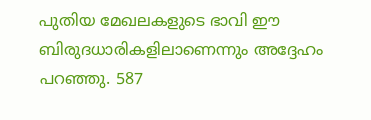പുതിയ മേഖലകളുടെ ഭാവി ഈ ബിരുദധാരികളിലാണെന്നും അദ്ദേഹം പറഞ്ഞു. 587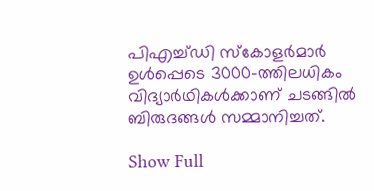പിഎച്ച്ഡി സ്കോളർമാർ ഉൾപ്പെടെ 3000-ത്തിലധികം വിദ്യാർഥികൾക്കാണ് ചടങ്ങിൽ ബിരുദങ്ങൾ സമ്മാനിച്ചത്.

Show Full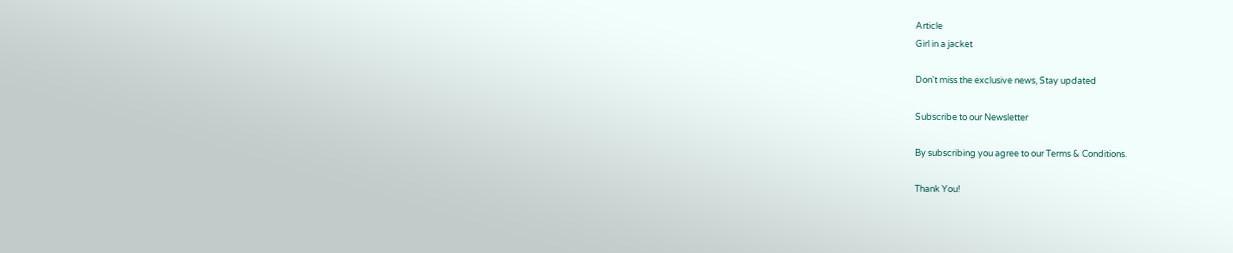Article
Girl in a jacket

Don't miss the exclusive news, Stay updated

Subscribe to our Newsletter

By subscribing you agree to our Terms & Conditions.

Thank You!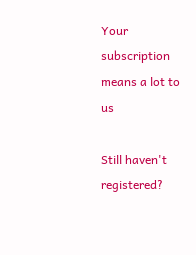Your subscription means a lot to us

Still haven't registered?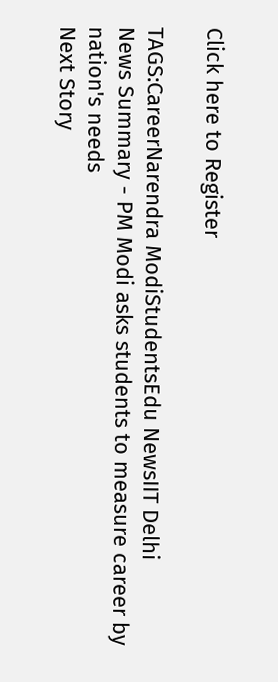Click here to Register

TAGS:CareerNarendra ModiStudentsEdu NewsIIT Delhi
News Summary - PM Modi asks students to measure career by nation's needs
Next Story